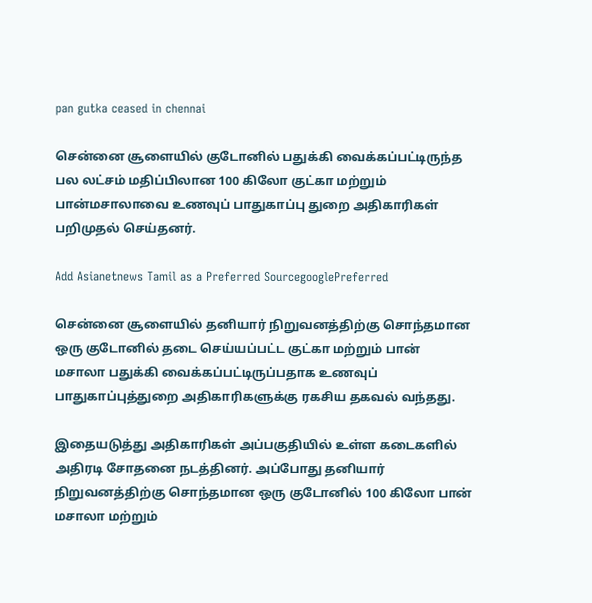pan gutka ceased in chennai

சென்னை சூளையில் குடோனில் பதுக்கி வைக்கப்பட்டிருந்த பல லட்சம் மதிப்பிலான 100 கிலோ குட்கா மற்றும் பான்மசாலாவை உணவுப் பாதுகாப்பு துறை அதிகாரிகள் பறிமுதல் செய்தனர்.

Add Asianetnews Tamil as a Preferred SourcegooglePreferred

சென்னை சூளையில் தனியார் நிறுவனத்திற்கு சொந்தமான ஒரு குடோனில் தடை செய்யப்பட்ட குட்கா மற்றும் பான் மசாலா பதுக்கி வைக்கப்பட்டிருப்பதாக உணவுப் பாதுகாப்புத்துறை அதிகாரிகளுக்கு ரகசிய தகவல் வந்தது.

இதையடுத்து அதிகாரிகள் அப்பகுதியில் உள்ள கடைகளில் அதிரடி சோதனை நடத்தினர். அப்போது தனியார் நிறுவனத்திற்கு சொந்தமான ஒரு குடோனில் 100 கிலோ பான் மசாலா மற்றும்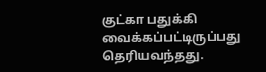குட்கா பதுக்கி வைக்கப்பட்டிருப்பது தெரியவந்தது.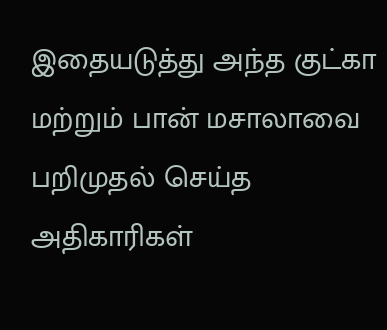இதையடுத்து அந்த குட்கா மற்றும் பான் மசாலாவை பறிமுதல் செய்த அதிகாரிகள்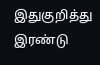இதுகுறித்து இரண்டு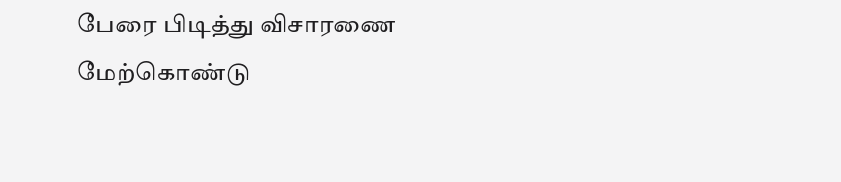பேரை பிடித்து விசாரணை மேற்கொண்டு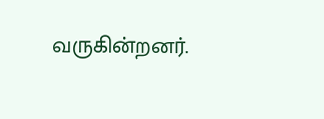வருகின்றனர்.